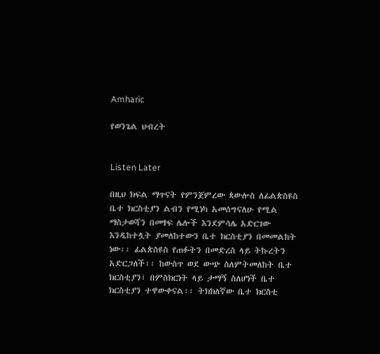Amharic

የወንጌል ህብረት


Listen Later

በዚህ ክፍል ማጥናት የምንጀምረው ጳውሎስ ለፊልጵስዩስ ቤተ ክርስቲያን ልብን የሚነካ አመሰግናለሁ የሚል ማስታወሻን በመፃፍ ሌሎች እንደምሳሌ አድርገው እንዲከተሏት ያመለከተውን ቤተ ክርስቲያን በመመልከት ነው፡፡ ፊልጵስዩስ የጠፉትን በመድረስ ላይ ትኩረትን አድርጋለች፡፡ ከውስጥ ወደ ውጭ ስለምትመለከት ቤተ ክርስቲያን፣ በምስክርነት ላይ ታማኝ ስለሆነች ቤተ ክርስቲያን ተዋውቀናል፡፡ ትክክለኛው ቤተ ክርስቲ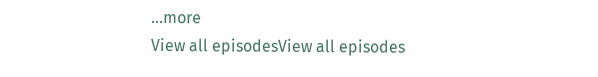...more
View all episodesView all episodes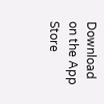Download on the App Store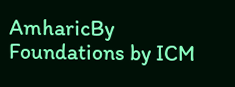AmharicBy Foundations by ICM